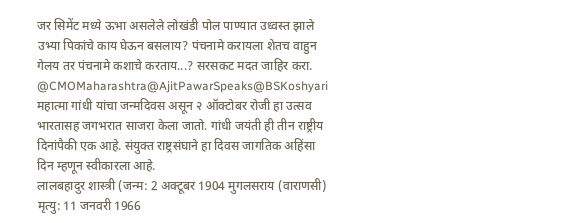जर सिमेंट मध्ये ऊभा असलेले लोखंडी पोल पाण्यात उध्वस्त झाले उभ्या पिकांचे काय घेऊन बसलाय? पंचनामे करायला शेतच वाहुन गेलय तर पंचनामे कशाचे करताय...? सरसकट मदत जाहिर करा.
@CMOMaharashtra@AjitPawarSpeaks@BSKoshyari
महात्मा गांधी यांचा जन्मदिवस असून २ ऑक्टोबर रोजी हा उत्सव भारतासह जगभरात साजरा केला जातो. गांधी जयंती ही तीन राष्ट्रीय दिनांपैकी एक आहे. संयुक्त राष्ट्रसंघाने हा दिवस जागतिक अहिंसा दिन म्हणून स्वीकारला आहे.
लालबहादुर शास्त्री (जन्म: 2 अक्टूबर 1904 मुगलसराय (वाराणसी) मृत्यु: 11 जनवरी 1966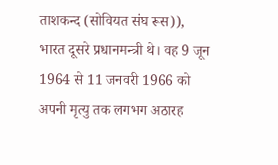ताशकन्द (सोवियत संघ रूस)), भारत दूसरे प्रधानमन्त्री थे। वह 9 जून 1964 से 11 जनवरी 1966 को अपनी मृत्यु तक लगभग अठारह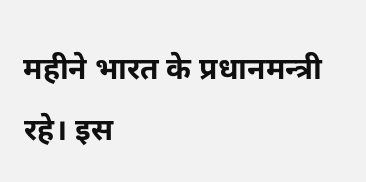महीने भारत के प्रधानमन्त्री रहे। इस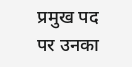प्रमुख पद पर उनका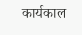कार्यकाल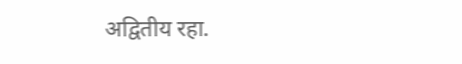अद्वितीय रहा.